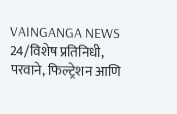VAINGANGA NEWS 24/विशेष प्रतिनिधी,
परवाने, फिल्ट्रेशन आणि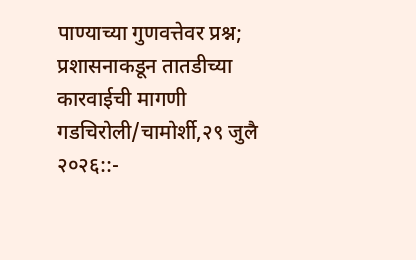पाण्याच्या गुणवत्तेवर प्रश्न; प्रशासनाकडून तातडीच्या कारवाईची मागणी
गडचिरोली/चामोर्शी,२९ जुलै २०२६::-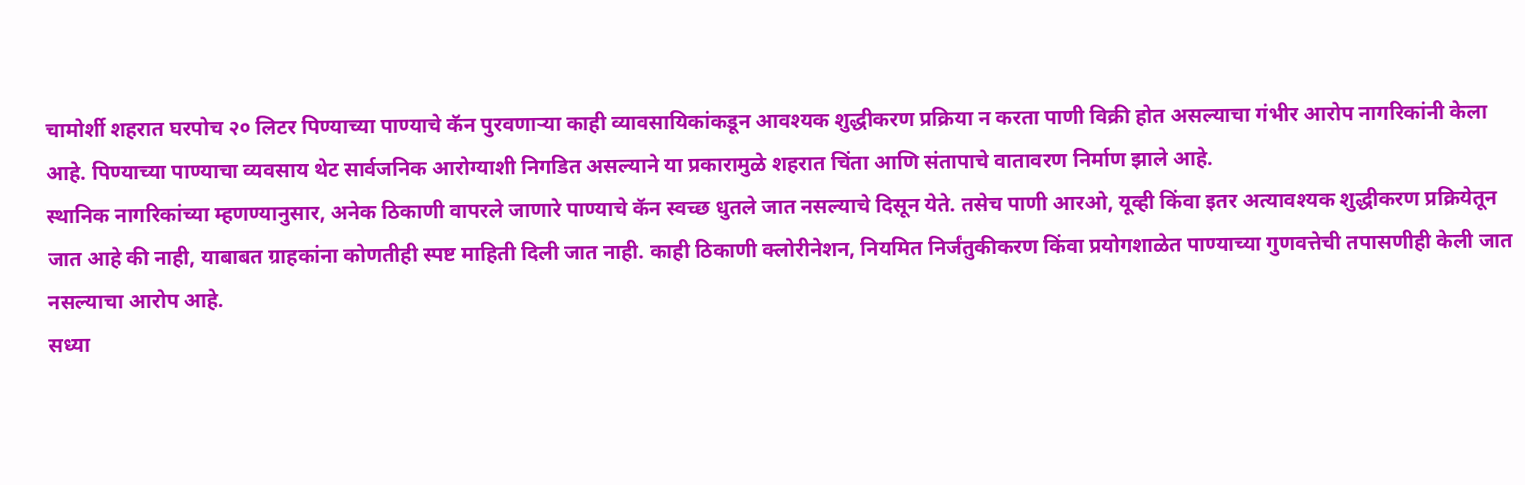चामोर्शी शहरात घरपोच २० लिटर पिण्याच्या पाण्याचे कॅन पुरवणाऱ्या काही व्यावसायिकांकडून आवश्यक शुद्धीकरण प्रक्रिया न करता पाणी विक्री होत असल्याचा गंभीर आरोप नागरिकांनी केला आहे. पिण्याच्या पाण्याचा व्यवसाय थेट सार्वजनिक आरोग्याशी निगडित असल्याने या प्रकारामुळे शहरात चिंता आणि संतापाचे वातावरण निर्माण झाले आहे.
स्थानिक नागरिकांच्या म्हणण्यानुसार, अनेक ठिकाणी वापरले जाणारे पाण्याचे कॅन स्वच्छ धुतले जात नसल्याचे दिसून येते. तसेच पाणी आरओ, यूव्ही किंवा इतर अत्यावश्यक शुद्धीकरण प्रक्रियेतून जात आहे की नाही, याबाबत ग्राहकांना कोणतीही स्पष्ट माहिती दिली जात नाही. काही ठिकाणी क्लोरीनेशन, नियमित निर्जंतुकीकरण किंवा प्रयोगशाळेत पाण्याच्या गुणवत्तेची तपासणीही केली जात नसल्याचा आरोप आहे.
सध्या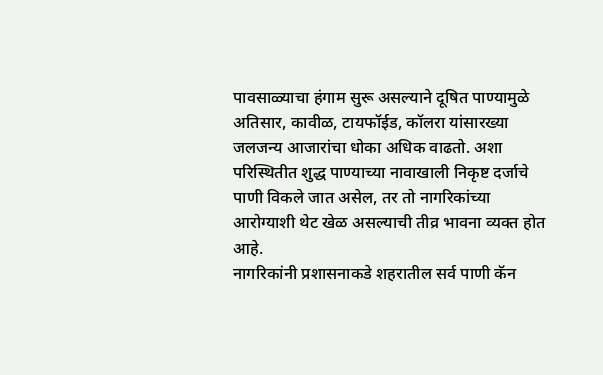पावसाळ्याचा हंगाम सुरू असल्याने दूषित पाण्यामुळे अतिसार, कावीळ, टायफॉईड, कॉलरा यांसारख्या जलजन्य आजारांचा धोका अधिक वाढतो. अशा परिस्थितीत शुद्ध पाण्याच्या नावाखाली निकृष्ट दर्जाचे पाणी विकले जात असेल, तर तो नागरिकांच्या आरोग्याशी थेट खेळ असल्याची तीव्र भावना व्यक्त होत आहे.
नागरिकांनी प्रशासनाकडे शहरातील सर्व पाणी कॅन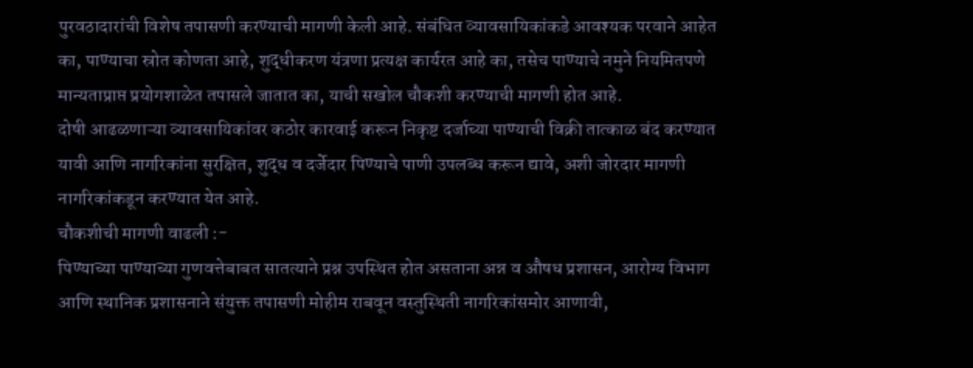पुरवठादारांची विशेष तपासणी करण्याची मागणी केली आहे. संबंधित व्यावसायिकांकडे आवश्यक परवाने आहेत का, पाण्याचा स्रोत कोणता आहे, शुद्धीकरण यंत्रणा प्रत्यक्ष कार्यरत आहे का, तसेच पाण्याचे नमुने नियमितपणे मान्यताप्राप्त प्रयोगशाळेत तपासले जातात का, याची सखोल चौकशी करण्याची मागणी होत आहे.
दोषी आढळणाऱ्या व्यावसायिकांवर कठोर कारवाई करून निकृष्ट दर्जाच्या पाण्याची विक्री तात्काळ बंद करण्यात यावी आणि नागरिकांना सुरक्षित, शुद्ध व दर्जेदार पिण्याचे पाणी उपलब्ध करून द्यावे, अशी जोरदार मागणी नागरिकांकडून करण्यात येत आहे.
चौकशीची मागणी वाढली :-
पिण्याच्या पाण्याच्या गुणवत्तेबाबत सातत्याने प्रश्न उपस्थित होत असताना अन्न व औषध प्रशासन, आरोग्य विभाग आणि स्थानिक प्रशासनाने संयुक्त तपासणी मोहीम राबवून वस्तुस्थिती नागरिकांसमोर आणावी,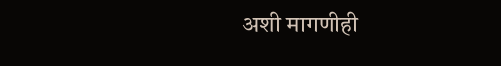अशी मागणीही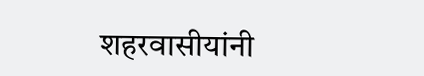शहरवासीयांनी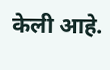केली आहे.